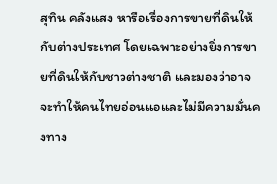สุทิน คลังแสง หารือเรื่องการขายที่ดินให้กับต่างประเทศ โดยเฉพาะอย่างยิ่งการขายที่ดินให้กับชาวต่างชาติ และมองว่าอาจจะทำให้คนไทยอ่อนแอและไม่มีความมั่นคงทาง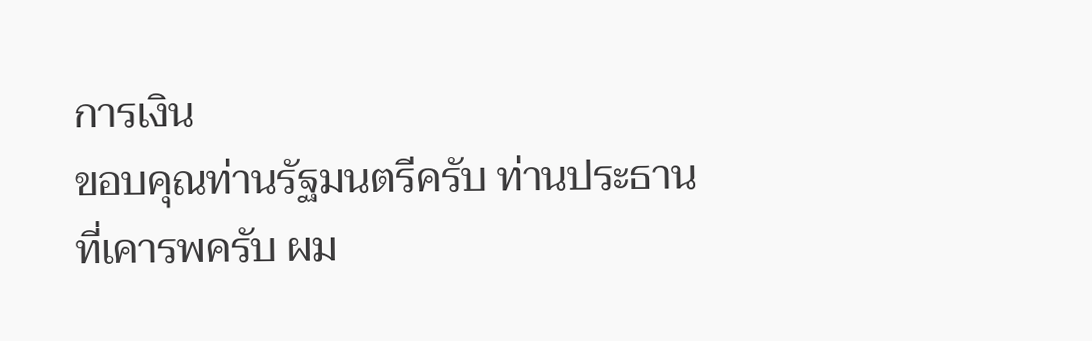การเงิน
ขอบคุณท่านรัฐมนตรีครับ ท่านประธาน ที่เคารพครับ ผม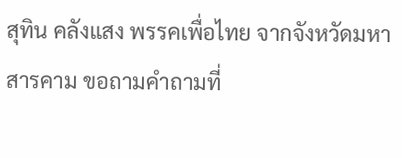สุทิน คลังแสง พรรคเพื่อไทย จากจังหวัดมหาสารคาม ขอถามคำถามที่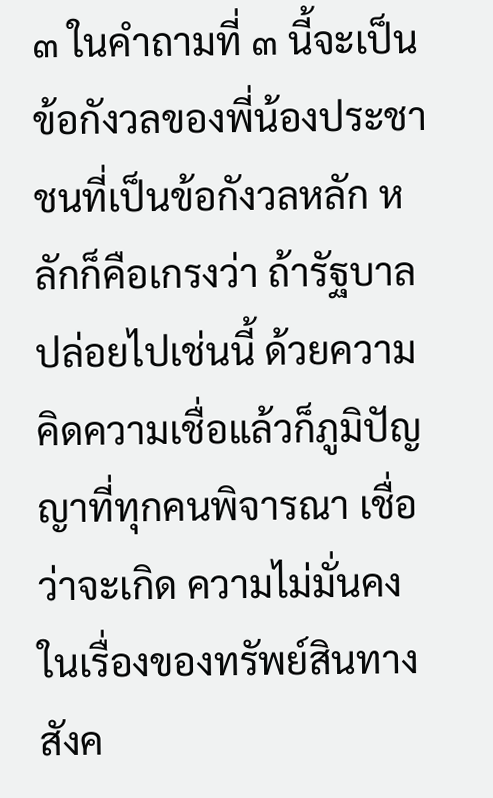๓ ในคำถามที่ ๓ นี้จะเป็นข้อกังวลของพี่น้องประชาชนที่เป็นข้อกังวลหลัก หลักก็คือเกรงว่า ถ้ารัฐบาลปล่อยไปเช่นนี้ ด้วยความคิดความเชื่อแล้วก็ภูมิปัญญาที่ทุกคนพิจารณา เชื่อว่าจะเกิด ความไม่มั่นคงในเรื่องของทรัพย์สินทางสังค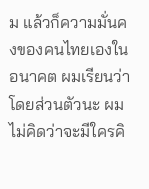ม แล้วก็ความมั่นคงของคนไทยเองในอนาคต ผมเรียนว่าโดยส่วนตัวนะ ผมไม่คิดว่าจะมีใครคิ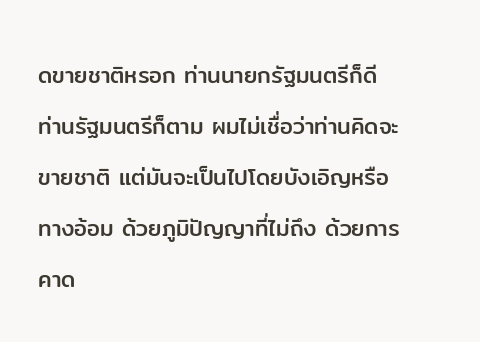ดขายชาติหรอก ท่านนายกรัฐมนตรีก็ดี ท่านรัฐมนตรีก็ตาม ผมไม่เชื่อว่าท่านคิดจะขายชาติ แต่มันจะเป็นไปโดยบังเอิญหรือทางอ้อม ด้วยภูมิปัญญาที่ไม่ถึง ด้วยการคาด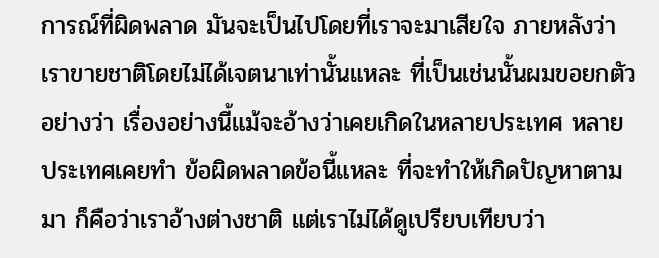การณ์ที่ผิดพลาด มันจะเป็นไปโดยที่เราจะมาเสียใจ ภายหลังว่าเราขายชาติโดยไม่ได้เจตนาเท่านั้นแหละ ที่เป็นเช่นนั้นผมขอยกตัวอย่างว่า เรื่องอย่างนี้แม้จะอ้างว่าเคยเกิดในหลายประเทศ หลายประเทศเคยทำ ข้อผิดพลาดข้อนี้แหละ ที่จะทำให้เกิดปัญหาตามมา ก็คือว่าเราอ้างต่างชาติ แต่เราไม่ได้ดูเปรียบเทียบว่า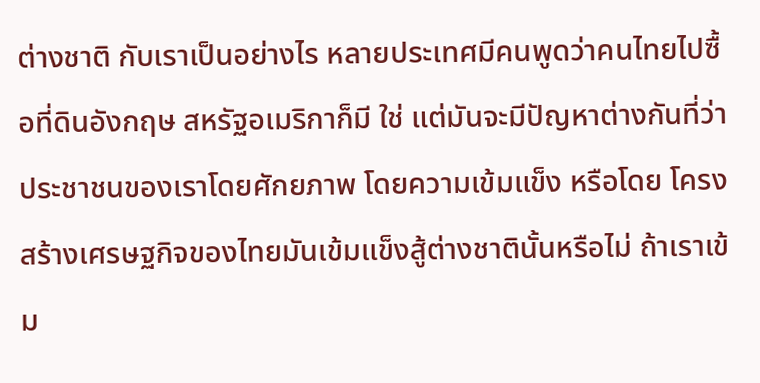ต่างชาติ กับเราเป็นอย่างไร หลายประเทศมีคนพูดว่าคนไทยไปซื้อที่ดินอังกฤษ สหรัฐอเมริกาก็มี ใช่ แต่มันจะมีปัญหาต่างกันที่ว่าประชาชนของเราโดยศักยภาพ โดยความเข้มแข็ง หรือโดย โครงสร้างเศรษฐกิจของไทยมันเข้มแข็งสู้ต่างชาตินั้นหรือไม่ ถ้าเราเข้ม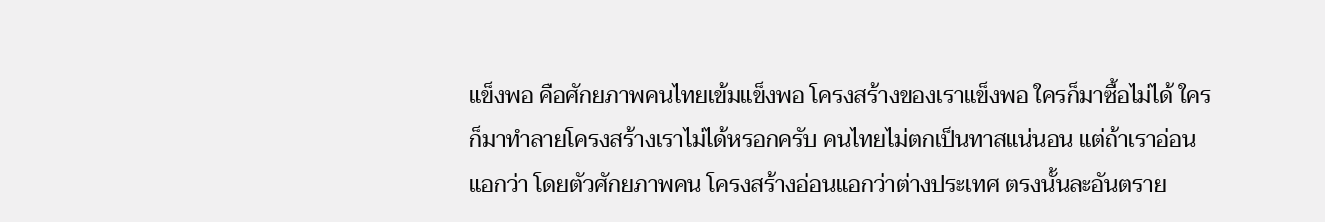แข็งพอ คือศักยภาพคนไทยเข้มแข็งพอ โครงสร้างของเราแข็งพอ ใครก็มาซื้อไม่ได้ ใครก็มาทำลายโครงสร้างเราไม่ได้หรอกครับ คนไทยไม่ตกเป็นทาสแน่นอน แต่ถ้าเราอ่อนแอกว่า โดยตัวศักยภาพคน โครงสร้างอ่อนแอกว่าต่างประเทศ ตรงนั้นละอันตราย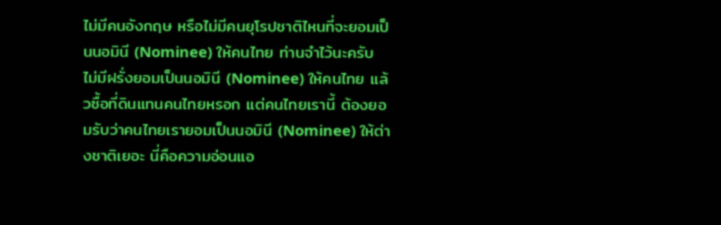ไม่มีคนอังกฤษ หรือไม่มีคนยุโรปชาติไหนที่จะยอมเป็นนอมินี (Nominee) ให้คนไทย ท่านจำไว้นะครับ ไม่มีฝรั่งยอมเป็นนอมินี (Nominee) ให้คนไทย แล้วซื้อที่ดินแทนคนไทยหรอก แต่คนไทยเรานี้ ต้องยอมรับว่าคนไทยเรายอมเป็นนอมินี (Nominee) ให้ต่างชาติเยอะ นี่คือความอ่อนแอ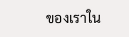ของเราใน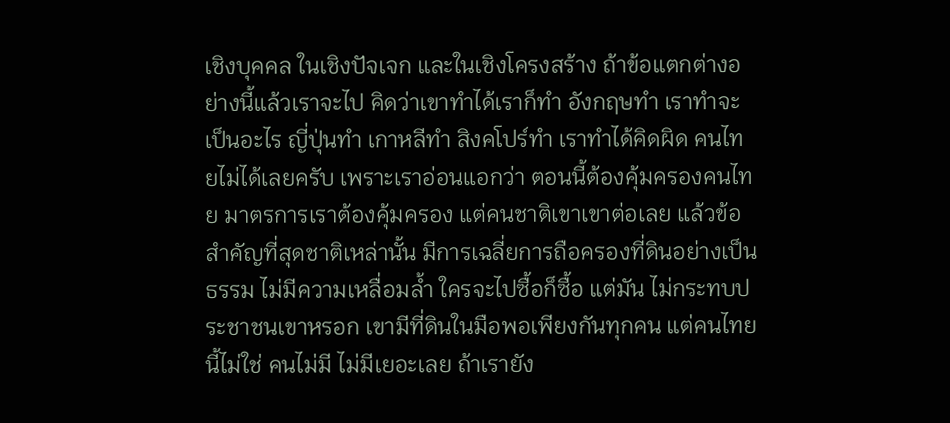เชิงบุคคล ในเชิงปัจเจก และในเชิงโครงสร้าง ถ้าข้อแตกต่างอย่างนี้แล้วเราจะไป คิดว่าเขาทำได้เราก็ทำ อังกฤษทำ เราทำจะเป็นอะไร ญี่ปุ่นทำ เกาหลีทำ สิงคโปร์ทำ เราทำได้คิดผิด คนไทยไม่ได้เลยครับ เพราะเราอ่อนแอกว่า ตอนนี้ต้องคุ้มครองคนไทย มาตรการเราต้องคุ้มครอง แต่คนชาติเขาเขาต่อเลย แล้วข้อสำคัญที่สุดชาติเหล่านั้น มีการเฉลี่ยการถือครองที่ดินอย่างเป็นธรรม ไม่มีความเหลื่อมล้ำ ใครจะไปซื้อก็ซื้อ แต่มัน ไม่กระทบประชาชนเขาหรอก เขามีที่ดินในมือพอเพียงกันทุกคน แต่คนไทยนี้ไม่ใช่ คนไม่มี ไม่มีเยอะเลย ถ้าเรายัง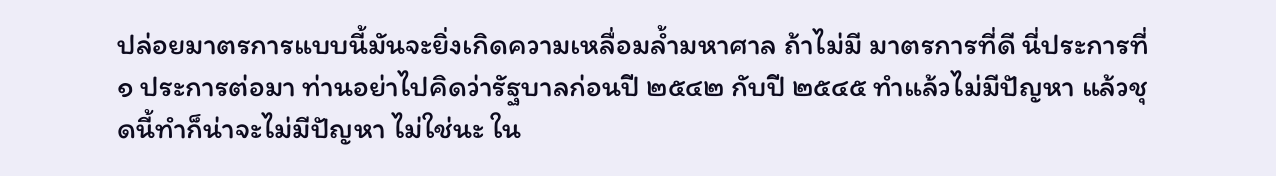ปล่อยมาตรการแบบนี้มันจะยิ่งเกิดความเหลื่อมล้ำมหาศาล ถ้าไม่มี มาตรการที่ดี นี่ประการที่ ๑ ประการต่อมา ท่านอย่าไปคิดว่ารัฐบาลก่อนปี ๒๕๔๒ กับปี ๒๕๔๕ ทำแล้วไม่มีปัญหา แล้วชุดนี้ทำก็น่าจะไม่มีปัญหา ไม่ใช่นะ ใน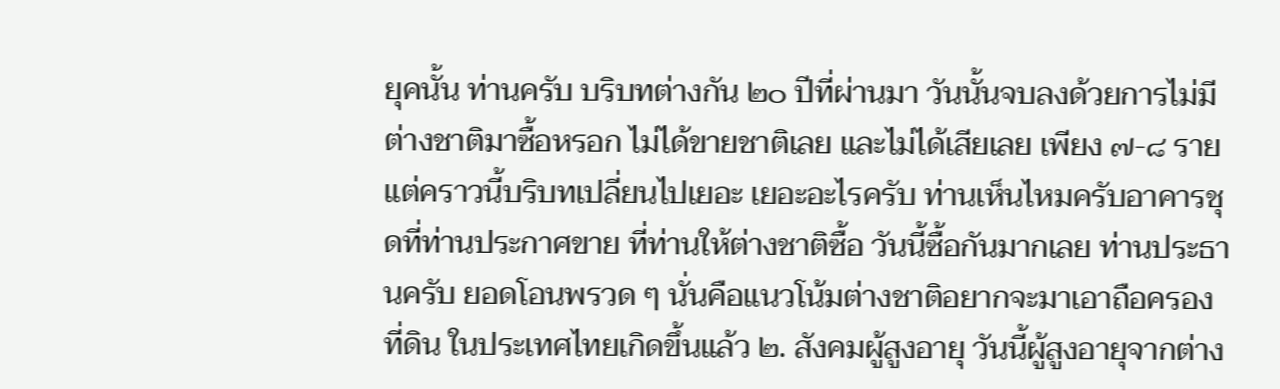ยุคนั้น ท่านครับ บริบทต่างกัน ๒๐ ปีที่ผ่านมา วันนั้นจบลงด้วยการไม่มีต่างชาติมาซื้อหรอก ไม่ได้ขายชาติเลย และไม่ได้เสียเลย เพียง ๗-๘ ราย แต่คราวนี้บริบทเปลี่ยนไปเยอะ เยอะอะไรครับ ท่านเห็นไหมครับอาคารชุดที่ท่านประกาศขาย ที่ท่านให้ต่างชาติซื้อ วันนี้ซื้อกันมากเลย ท่านประธานครับ ยอดโอนพรวด ๆ นั่นคือแนวโน้มต่างชาติอยากจะมาเอาถือครองที่ดิน ในประเทศไทยเกิดขึ้นแล้ว ๒. สังคมผู้สูงอายุ วันนี้ผู้สูงอายุจากต่าง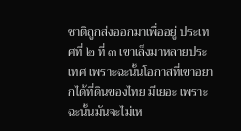ชาติถูกส่งออกมาเพื่ออยู่ ประเทศที่ ๒ ที่ ๓ เขาเล็งมาหลายประเทศ เพราะฉะนั้นโอกาสที่เขาอยากได้ที่ดินของไทย มีเยอะ เพราะฉะนั้นมันจะไม่เห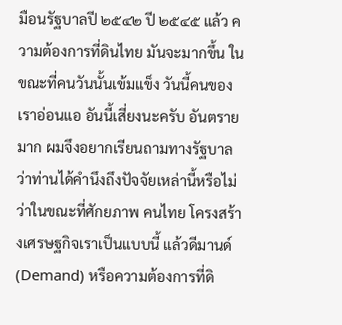มือนรัฐบาลปี ๒๕๔๒ ปี ๒๕๔๕ แล้ว ความต้องการที่ดินไทย มันจะมากขึ้น ในขณะที่คนวันนั้นเข้มแข็ง วันนี้คนของเราอ่อนแอ อันนี้เสี่ยงนะครับ อันตรายมาก ผมจึงอยากเรียนถามทางรัฐบาลว่าท่านได้คำนึงถึงปัจจัยเหล่านี้หรือไม่ ว่าในขณะที่ศักยภาพ คนไทย โครงสร้างเศรษฐกิจเราเป็นแบบนี้ แล้วดีมานด์ (Demand) หรือความต้องการที่ดิ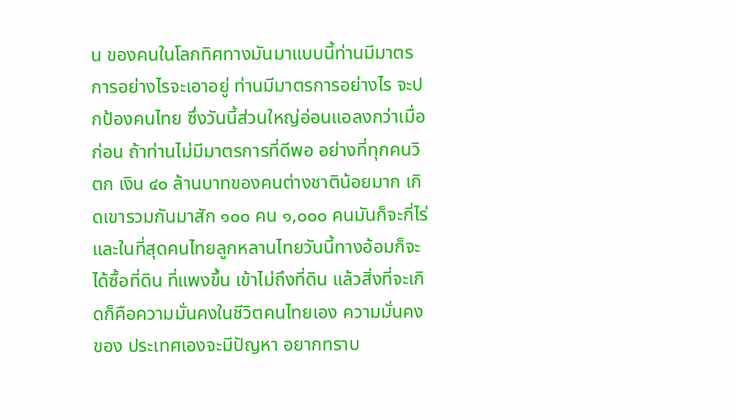น ของคนในโลกทิศทางมันมาแบบนี้ท่านมีมาตรการอย่างไรจะเอาอยู่ ท่านมีมาตรการอย่างไร จะปกป้องคนไทย ซึ่งวันนี้ส่วนใหญ่อ่อนแอลงกว่าเมื่อก่อน ถ้าท่านไม่มีมาตรการที่ดีพอ อย่างที่ทุกคนวิตก เงิน ๔๐ ล้านบาทของคนต่างชาติน้อยมาก เกิดเขารวมกันมาสัก ๑๐๐ คน ๑,๐๐๐ คนมันก็จะกี่ไร่ และในที่สุดคนไทยลูกหลานไทยวันนี้ทางอ้อมก็จะได้ซื้อที่ดิน ที่แพงขึ้น เข้าไม่ถึงที่ดิน แล้วสิ่งที่จะเกิดก็คือความมั่นคงในชีวิตคนไทยเอง ความมั่นคงของ ประเทศเองจะมีปัญหา อยากทราบ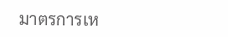มาตรการเห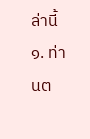ล่านี้ ๑. ท่านต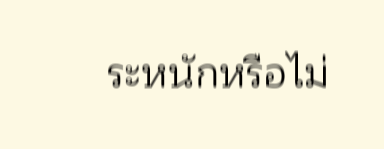ระหนักหรือไม่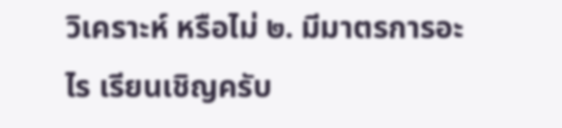วิเคราะห์ หรือไม่ ๒. มีมาตรการอะไร เรียนเชิญครับ